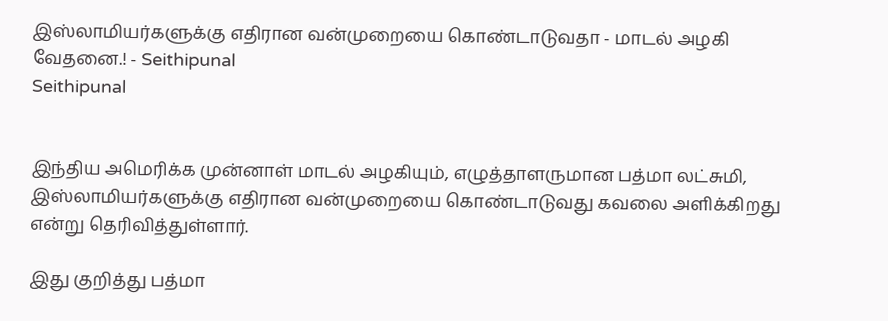இஸ்லாமியர்களுக்கு எதிரான வன்முறையை கொண்டாடுவதா - மாடல் அழகி வேதனை.! - Seithipunal
Seithipunal


இந்திய அமெரிக்க முன்னாள் மாடல் அழகியும், எழுத்தாளருமான பத்மா லட்சுமி, இஸ்லாமியர்களுக்கு எதிரான வன்முறையை கொண்டாடுவது கவலை அளிக்கிறது என்று தெரிவித்துள்ளார்.

இது குறித்து பத்மா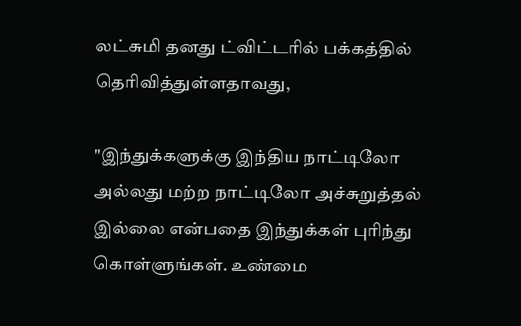லட்சுமி தனது ட்விட்டரில் பக்கத்தில் தெரிவித்துள்ளதாவது,

"இந்துக்களுக்கு இந்திய நாட்டிலோ அல்லது மற்ற நாட்டிலோ அச்சுறுத்தல் இல்லை என்பதை இந்துக்கள் புரிந்து கொள்ளுங்கள். உண்மை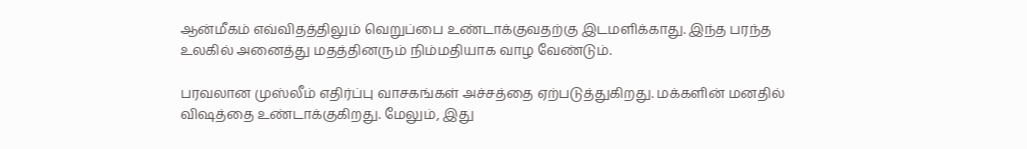ஆன்மீகம் எவ்விதத்திலும் வெறுப்பை உண்டாக்குவதற்கு இடமளிக்காது. இந்த பரந்த உலகில் அனைத்து மதத்தினரும் நிம்மதியாக வாழ வேண்டும்.

பரவலான முஸ்லீம் எதிர்ப்பு வாசகங்கள் அச்சத்தை ஏற்படுத்துகிறது. மக்களின் மனதில் விஷத்தை உண்டாக்குகிறது. மேலும், இது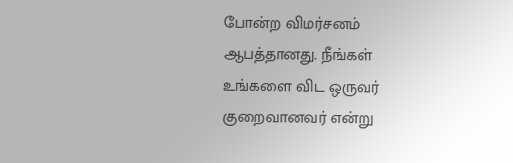போன்ற விமர்சனம் ஆபத்தானது. நீங்கள் உங்களை விட ஒருவர் குறைவானவர் என்று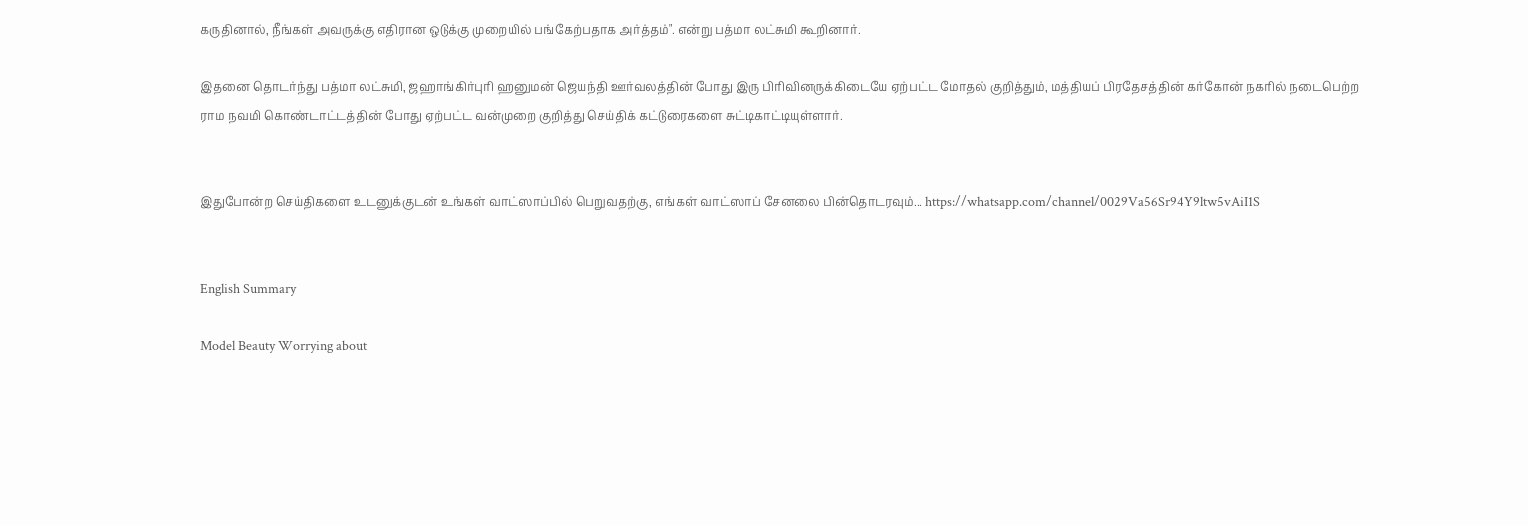கருதினால், நீங்கள் அவருக்கு எதிரான ஒடுக்கு முறையில் பங்கேற்பதாக அர்த்தம்". என்று பத்மா லட்சுமி கூறினார்.

இதனை தொடர்ந்து பத்மா லட்சுமி, ஜஹாங்கிர்புரி ஹனுமன் ஜெயந்தி ஊர்வலத்தின் போது இரு பிரிவினருக்கிடையே ஏற்பட்ட மோதல் குறித்தும், மத்தியப் பிரதேசத்தின் கர்கோன் நகரில் நடைபெற்ற  ராம நவமி கொண்டாட்டத்தின் போது ஏற்பட்ட வன்முறை குறித்து செய்திக் கட்டுரைகளை சுட்டிகாட்டியுள்ளார்.


இதுபோன்ற செய்திகளை உடனுக்குடன் உங்கள் வாட்ஸாப்பில் பெறுவதற்கு, எங்கள் வாட்ஸாப் சேனலை பின்தொடரவும்... https://whatsapp.com/channel/0029Va56Sr94Y9ltw5vAiI1S


English Summary

Model Beauty Worrying about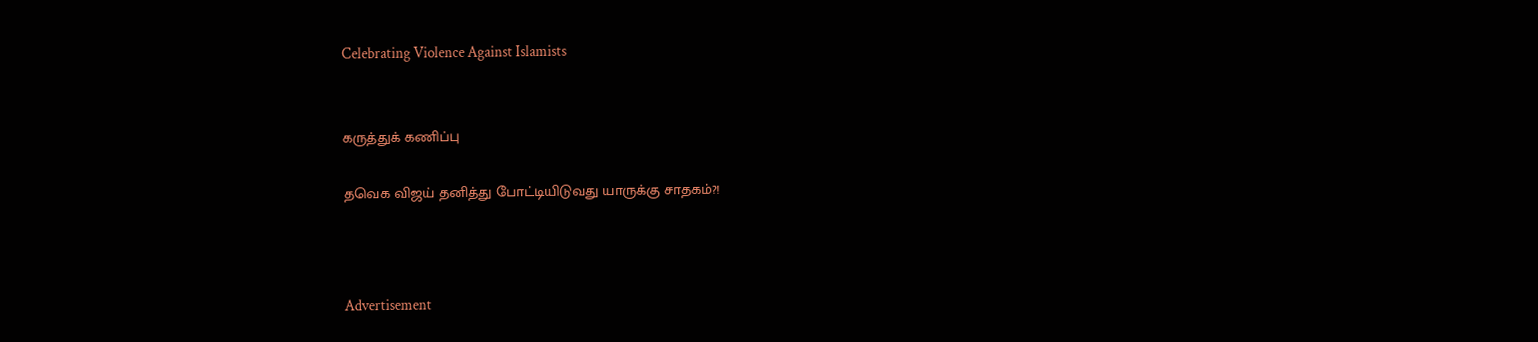Celebrating Violence Against Islamists


கருத்துக் கணிப்பு

தவெக விஜய் தனித்து போட்டியிடுவது யாருக்கு சாதகம்?!



Advertisement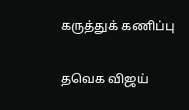கருத்துக் கணிப்பு

தவெக விஜய்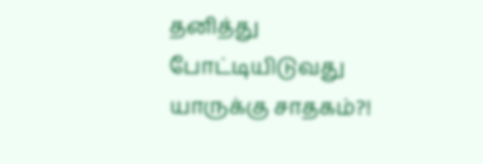தனித்து போட்டியிடுவது யாருக்கு சாதகம்?!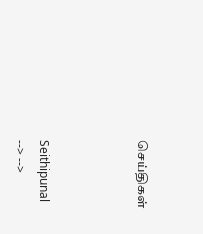செய்திகள்



Seithipunal
--> -->